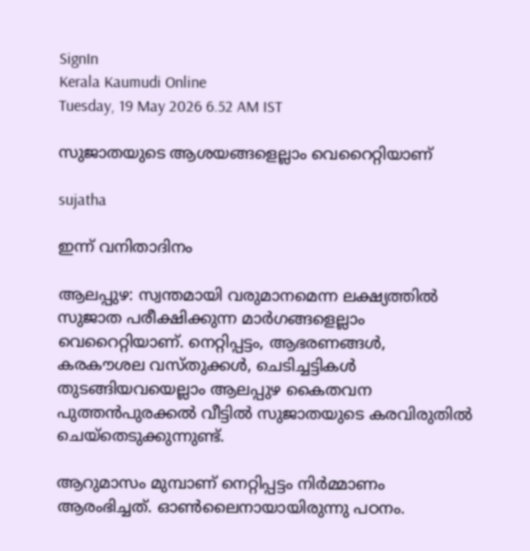SignIn
Kerala Kaumudi Online
Tuesday, 19 May 2026 6.52 AM IST

സുജാതയുടെ ആശയങ്ങളെല്ലാം വെറൈറ്റിയാണ്

sujatha

ഇന്ന് വനിതാദിനം

ആലപ്പുഴ: സ്വന്തമായി വരുമാനമെന്ന ലക്ഷ്യത്തിൽ സുജാത പരീക്ഷിക്കുന്ന മാ‌ർഗങ്ങളെല്ലാം വെറൈറ്റിയാണ്. നെറ്റിപ്പട്ടം, ആഭരണങ്ങൾ, കരകൗശല വസ്തുക്കൾ, ചെടിച്ചട്ടികൾ തുടങ്ങിയവയെല്ലാം ആലപ്പുഴ കൈതവന പുത്തൻപുരക്കൽ വീട്ടിൽ സുജാതയുടെ കരവിരുതിൽ ചെയ്തെടുക്കുന്നുണ്ട്.

ആറുമാസം മുമ്പാണ് നെറ്റിപ്പട്ടം നിർമ്മാണം ആരംഭിച്ചത്. ഓൺലൈനായായിരുന്നു പഠനം.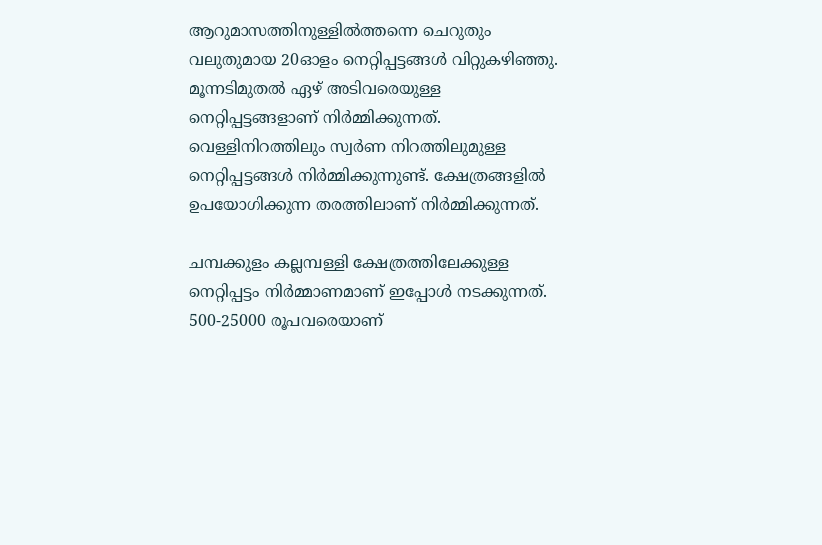ആറുമാസത്തിനുള്ളിൽത്തന്നെ ചെറുതും വലുതുമായ 20ഓളം നെറ്റിപ്പട്ടങ്ങൾ വിറ്റുകഴിഞ്ഞു. മൂന്നടിമുതൽ ഏഴ് അടിവരെയുള്ള നെറ്റിപ്പട്ടങ്ങളാണ് നിർമ്മിക്കുന്നത്. വെള്ളിനിറത്തിലും സ്വർണ നിറത്തിലുമുള്ള നെറ്റിപ്പട്ടങ്ങൾ നിർമ്മിക്കുന്നുണ്ട്. ക്ഷേത്രങ്ങളിൽ ഉപയോഗിക്കുന്ന തരത്തിലാണ് നിർമ്മിക്കുന്നത്.

ചമ്പക്കുളം കല്ലമ്പള്ളി ക്ഷേത്രത്തിലേക്കുള്ള നെറ്റിപ്പട്ടം നിർമ്മാണമാണ് ഇപ്പോൾ നടക്കുന്നത്. 500-25000 രൂപവരെയാണ്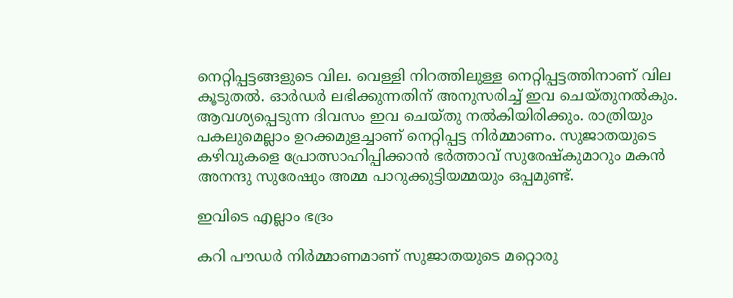നെറ്റിപ്പട്ടങ്ങളുടെ വില. വെള്ളി നിറത്തിലുള്ള നെറ്റിപ്പട്ടത്തിനാണ് വില കൂടുതൽ. ഓ‌ർഡർ ലഭിക്കുന്നതിന് അനുസരിച്ച് ഇവ ചെയ്തുനൽകും. ആവശ്യപ്പെടുന്ന ദിവസം ഇവ ചെയ്തു നൽകിയിരിക്കും. രാത്രിയും പകലുമെല്ലാം ഉറക്കമുളച്ചാണ് നെറ്റിപ്പട്ട നിർമ്മാണം. സുജാതയുടെ കഴിവുകളെ പ്രോത്സാഹിപ്പിക്കാൻ ഭർത്താവ് സുരേഷ്കുമാറും മകൻ അനന്ദു സുരേഷും അമ്മ പാറുക്കുട്ടിയമ്മയും ഒപ്പമുണ്ട്.

ഇവിടെ എല്ലാം ഭദ്രം

കറി പൗഡർ നിർമ്മാണമാണ് സുജാതയുടെ മറ്റൊരു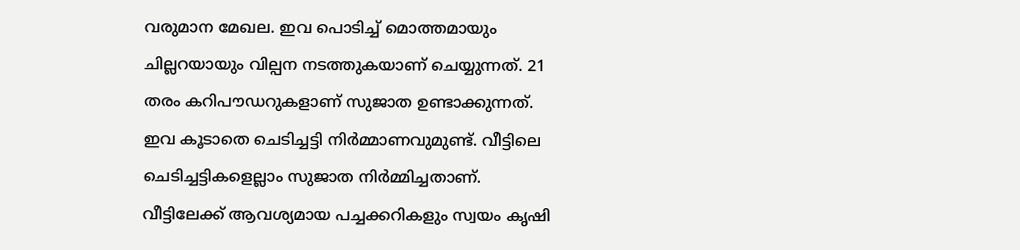വരുമാന മേഖല. ഇവ പൊടിച്ച് മൊത്തമായും ചില്ലറയായും വില്പന നടത്തുകയാണ് ചെയ്യുന്നത്. 21 തരം കറിപൗഡറുകളാണ് സുജാത ഉണ്ടാക്കുന്നത്. ഇവ കൂടാതെ ചെടിച്ചട്ടി നിർമ്മാണവുമുണ്ട്. വീട്ടിലെ ചെടിച്ചട്ടികളെല്ലാം സുജാത നിർമ്മിച്ചതാണ്. വീട്ടിലേക്ക് ആവശ്യമായ പച്ചക്കറികളും സ്വയം കൃഷി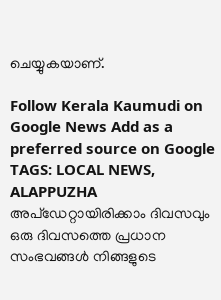ചെയ്യുകയാണ്.

Follow Kerala Kaumudi on Google News Add as a preferred source on Google
TAGS: LOCAL NEWS, ALAPPUZHA
അപ്ഡേറ്റായിരിക്കാം ദിവസവും
ഒരു ദിവസത്തെ പ്രധാന സംഭവങ്ങൾ നിങ്ങളുടെ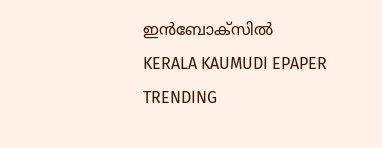ഇൻബോക്സിൽ
KERALA KAUMUDI EPAPER
TRENDING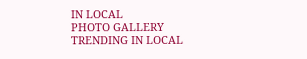IN LOCAL
PHOTO GALLERY
TRENDING IN LOCAL